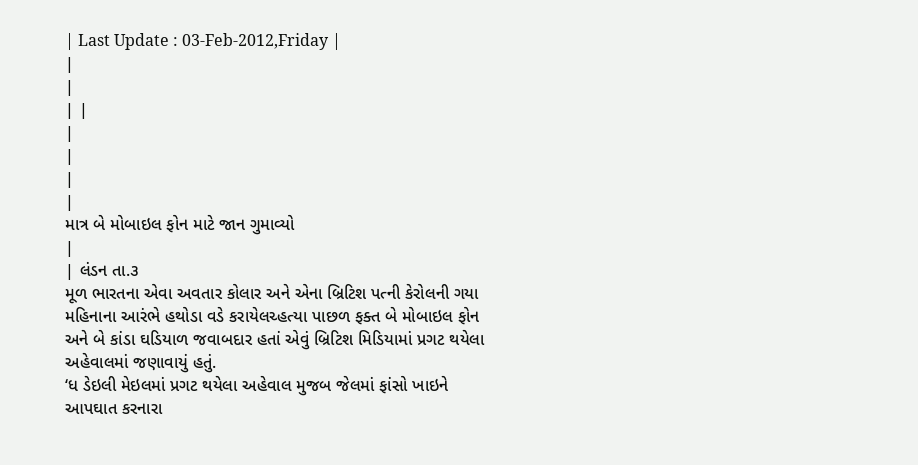| Last Update : 03-Feb-2012,Friday |
|
|
| |
|
|
|
|
માત્ર બે મોબાઇલ ફોન માટે જાન ગુમાવ્યો
|
| લંડન તા.૩
મૂળ ભારતના એવા અવતાર કોલાર અને એના બ્રિટિશ પત્ની કેરોલની ગયા મહિનાના આરંભે હથોડા વડે કરાયેલચ્હત્યા પાછળ ફક્ત બે મોબાઇલ ફોન અને બે કાંડા ઘડિયાળ જવાબદાર હતાં એવું બ્રિટિશ મિડિયામાં પ્રગટ થયેલા અહેવાલમાં જણાવાયું હતું.
‘ધ ડેઇલી મેઇલમાં પ્રગટ થયેલા અહેવાલ મુજબ જેલમાં ફાંસો ખાઇને આપઘાત કરનારા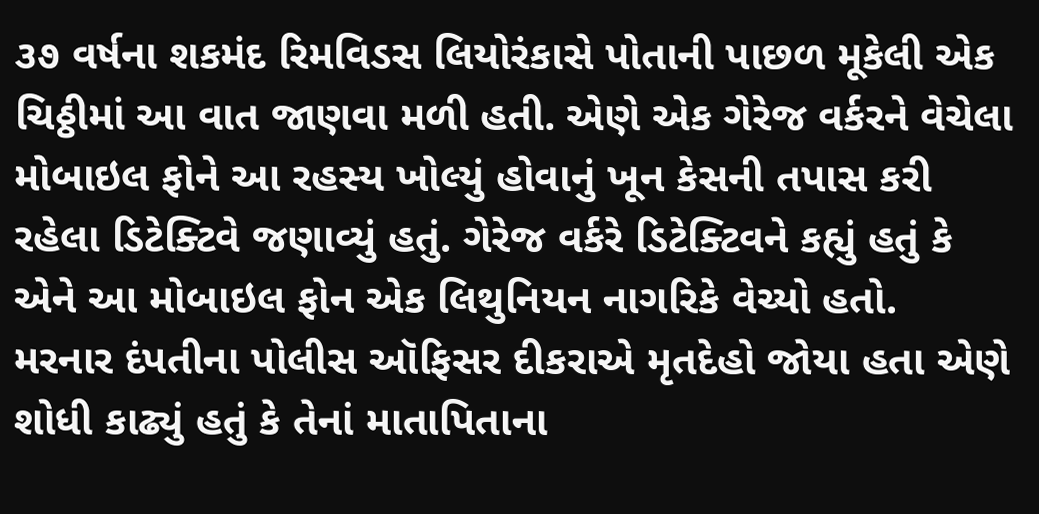૩૭ વર્ષના શકમંદ રિમવિડસ લિયોરંકાસે પોતાની પાછળ મૂકેલી એક ચિઠ્ઠીમાં આ વાત જાણવા મળી હતી. એણે એક ગેરેજ વર્કરને વેચેલા મોબાઇલ ફોને આ રહસ્ય ખોલ્યું હોવાનું ખૂન કેસની તપાસ કરી રહેલા ડિટેક્ટિવે જણાવ્યું હતું. ગેરેજ વર્કરે ડિટેક્ટિવને કહ્યું હતું કે એને આ મોબાઇલ ફોન એક લિથુનિયન નાગરિકે વેચ્યો હતો.
મરનાર દંપતીના પોલીસ ઑફિસર દીકરાએ મૃતદેહો જોયા હતા એણે શોધી કાઢ્યું હતું કે તેનાં માતાપિતાના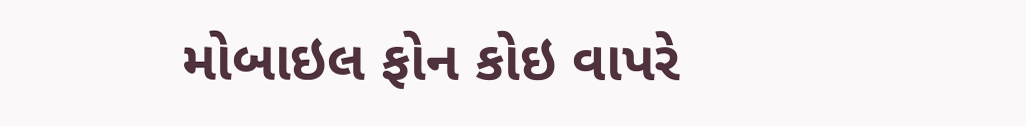મોબાઇલ ફોન કોઇ વાપરે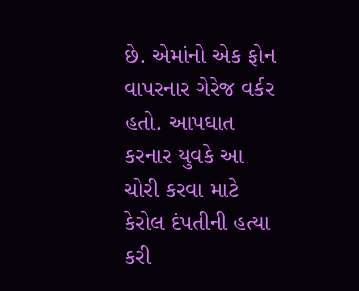છે. એમાંનો એક ફોન વાપરનાર ગેરેજ વર્કર હતો. આપઘાત કરનાર યુવકે આ ચોરી કરવા માટે કેરોલ દંપતીની હત્યા કરી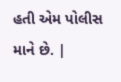હતી એમ પોલીસ માને છે. |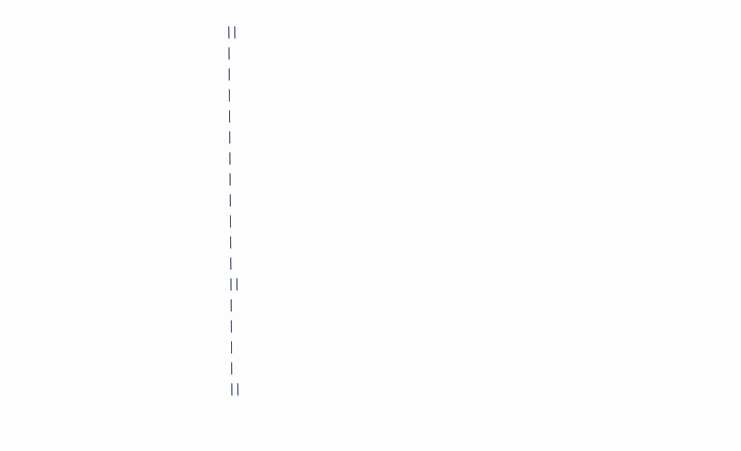| |
|
|
|
|
|
|
|
|
|
|
|
| |
|
|
|
|
| |